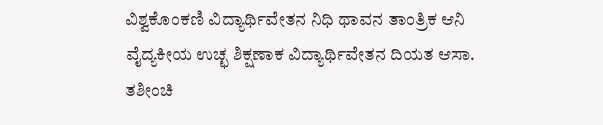ವಿಶ್ವಕೊಂಕಣಿ ವಿದ್ಯಾರ್ಥಿವೇತನ ನಿಧಿ ಥಾವನ ತಾಂತ್ರಿಕ ಆನಿ ವೈದ್ಯಕೀಯ ಉಚ್ಛ ಶಿಕ್ಷಣಾಕ ವಿದ್ಯಾರ್ಥಿವೇತನ ದಿಯತ ಆಸಾ. ತಶೀಂಚಿ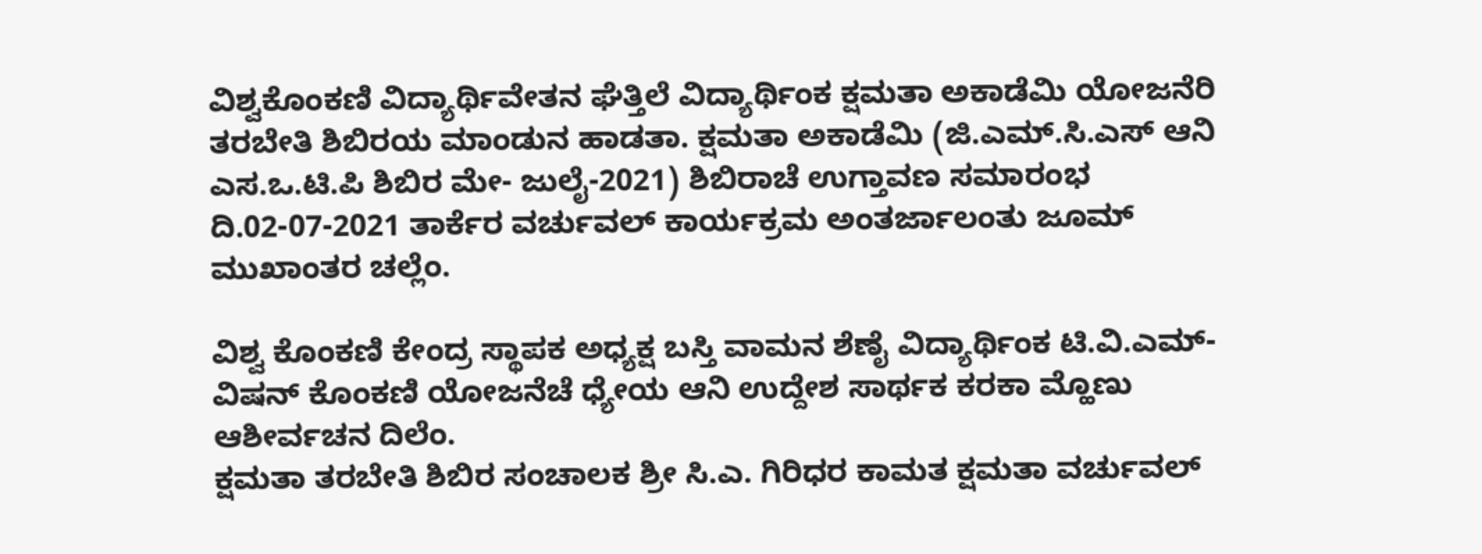ವಿಶ್ವಕೊಂಕಣಿ ವಿದ್ಯಾರ್ಥಿವೇತನ ಘೆತ್ತಿಲೆ ವಿದ್ಯಾರ್ಥಿಂಕ ಕ್ಷಮತಾ ಅಕಾಡೆಮಿ ಯೋಜನೆರಿ ತರಬೇತಿ ಶಿಬಿರಯ ಮಾಂಡುನ ಹಾಡತಾ. ಕ್ಷಮತಾ ಅಕಾಡೆಮಿ (ಜಿ.ಎಮ್.ಸಿ.ಎಸ್ ಆನಿ ಎಸ.ಒ.ಟಿ.ಪಿ ಶಿಬಿರ ಮೇ- ಜುಲೈ-2021) ಶಿಬಿರಾಚೆ ಉಗ್ತಾವಣ ಸಮಾರಂಭ ದಿ.02-07-2021 ತಾರ್ಕೆರ ವರ್ಚುವಲ್ ಕಾರ್ಯಕ್ರಮ ಅಂತರ್ಜಾಲಂತು ಜೂಮ್ ಮುಖಾಂತರ ಚಲ್ಲೆಂ.

ವಿಶ್ವ ಕೊಂಕಣಿ ಕೇಂದ್ರ ಸ್ಥಾಪಕ ಅಧ್ಯಕ್ಷ ಬಸ್ತಿ ವಾಮನ ಶೆಣೈ ವಿದ್ಯಾರ್ಥಿಂಕ ಟಿ.ವಿ.ಎಮ್- ವಿಷನ್ ಕೊಂಕಣಿ ಯೋಜನೆಚೆ ಧ್ಯೇಯ ಆನಿ ಉದ್ದೇಶ ಸಾರ್ಥಕ ಕರಕಾ ಮ್ಹೊಣು ಆಶೀರ್ವಚನ ದಿಲೆಂ.
ಕ್ಷಮತಾ ತರಬೇತಿ ಶಿಬಿರ ಸಂಚಾಲಕ ಶ್ರೀ ಸಿ.ಎ. ಗಿರಿಧರ ಕಾಮತ ಕ್ಷಮತಾ ವರ್ಚುವಲ್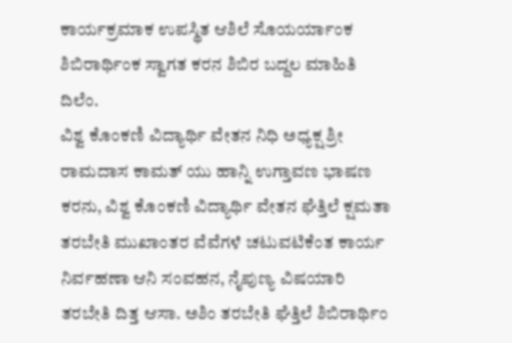ಕಾರ್ಯಕ್ರಮಾಕ ಉಪಸ್ಥಿತ ಆಶಿಲೆ ಸೊಯರ್ಯಾಂಕ ಶಿಬಿರಾರ್ಥಿಂಕ ಸ್ವಾಗತ ಕರನ ಶಿಬಿರ ಬದ್ದಲ ಮಾಹಿತಿ ದಿಲೆಂ.
ವಿಶ್ವ ಕೊಂಕಣಿ ವಿದ್ಯಾರ್ಥಿ ವೇತನ ನಿಧಿ ಅಧ್ಯಕ್ಷ ಶ್ರೀ ರಾಮದಾಸ ಕಾಮತ್ ಯು ಹಾನ್ನಿ ಉಗ್ತಾವಣ ಭಾಷಣ ಕರನು, ವಿಶ್ವ ಕೊಂಕಣಿ ವಿದ್ಯಾರ್ಥಿ ವೇತನ ಘೆತ್ತಿಲೆ ಕ್ಷಮತಾ ತರಬೇತಿ ಮುಖಾಂತರ ವೆವೆಗಳೆ ಚಟುವಟಿಕೆಂತ ಕಾರ್ಯ ನಿರ್ವಹಣಾ ಆನಿ ಸಂವಹನ, ನೈಪುಣ್ಯ ವಿಷಯಾರಿ ತರಬೇತಿ ದಿತ್ತ ಆಸಾ. ಅಶಿಂ ತರಬೇತಿ ಘೆತ್ತಿಲೆ ಶಿಬಿರಾರ್ಥಿಂ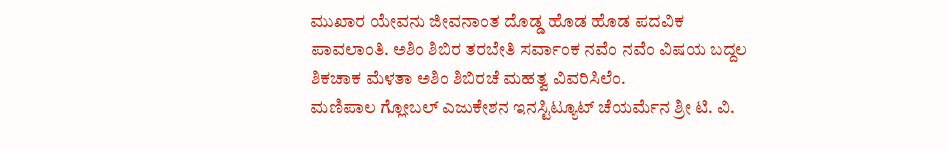ಮುಖಾರ ಯೇವನು ಜೀವನಾಂತ ದೊಡ್ಡ ಹೊಡ ಹೊಡ ಪದವಿಕ ಪಾವಲಾಂತಿ. ಅಶಿಂ ಶಿಬಿರ ತರಬೇತಿ ಸರ್ವಾಂಕ ನವೆಂ ನವೆಂ ವಿಷಯ ಬದ್ದಲ ಶಿಕಚಾಕ ಮೆಳತಾ ಅಶಿಂ ಶಿಬಿರಚೆ ಮಹತ್ವ ವಿವರಿಸಿಲೆಂ.
ಮಣಿಪಾಲ ಗ್ಲೋಬಲ್ ಎಜುಕೇಶನ ಇನಸ್ಟಿಟ್ಯೂಟ್ ಚೆಯರ್ಮೆನ ಶ್ರೀ ಟಿ. ವಿ.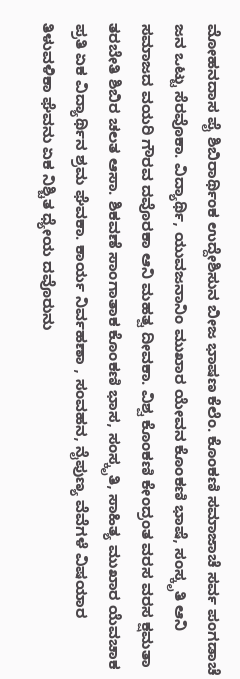ಮೋಹನದಾಸ ಪೈ ಶಿಬಿರಾರ್ಥಿಂಕ ಉದ್ದೇಶಿಸುನ ಬೀಜ ಭಾಷಣ ಕೆಲೆಂ. ಕೊಂಕಣಿ ಸಮಾಜಾಚೆ ಸರ್ವ ಪಂಗಡಾಚೆ ಜನ ಒಟ್ಟು ಸೆರವೊಕಾ. ವಿದ್ಯಾರ್ಥಿ, ಯುವಜನಾನಿಂ ಮುಖಾರ ಯೇವನ ಕೊಂಕಣಿ ಭಾಷೆ, ಸಂಸ್ಕೃತಿ ಆನಿ ಸಮಾಜದ ವಯರಿ ಗೌರವ ದವೊರಕಾ ಆನಿ ಮಹತ್ವ ದೀವಕಾ. ವಿಶ್ವ ಕೊಂಕಣಿ ಕೇಂದ್ರಂತ ವರಸ ವರಸ ಕ್ಷಮತಾ ತರಬೇತಿ ಶಿಬಿರ ಚಲತ ಆಸಾ. ಶಿಕವಣೆ ಸಾಂಗಾತಾಕ ಕೊಂಕಣಿ ಭಾಸ, ಸಂಸ್ಕೃತಿ, ಸಾಹಿತ್ಯ ಮುಖಾರ ಯೆವಚಾಕ ಪ್ರತಿ ಏಕ ವಿದ್ಯಾರ್ಥಿನ ಶ್ರಮ ಘೆವಕಾ. ಕಾರ್ಯ ನಿರ್ವಹಣಾ , ಸಂವಹನ, ನೈಪುಣ್ಯ ವೆವೆಗಳೆ ವಿಷಯಾರ ತಿಳುವಳಿಕಾ ಘೆವನು ಏಕ ನಿಶ್ಚಿತ ಧ್ಯೇಯ ದವೊರುನು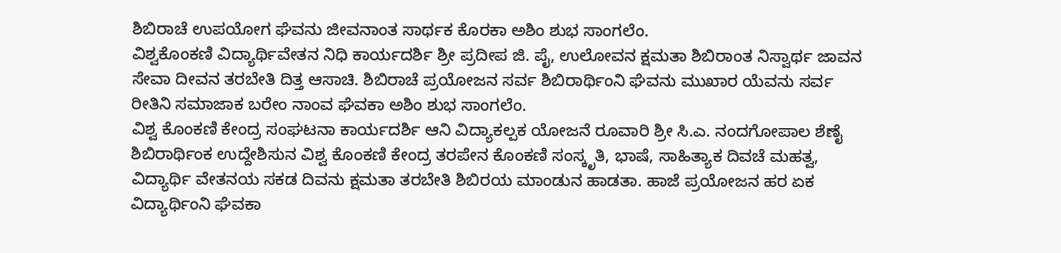ಶಿಬಿರಾಚೆ ಉಪಯೋಗ ಘೆವನು ಜೀವನಾಂತ ಸಾರ್ಥಕ ಕೊರಕಾ ಅಶಿಂ ಶುಭ ಸಾಂಗಲೆಂ.
ವಿಶ್ವಕೊಂಕಣಿ ವಿದ್ಯಾರ್ಥಿವೇತನ ನಿಧಿ ಕಾರ್ಯದರ್ಶಿ ಶ್ರೀ ಪ್ರದೀಪ ಜಿ. ಪೈ, ಉಲೋವನ ಕ್ಷಮತಾ ಶಿಬಿರಾಂತ ನಿಸ್ವಾರ್ಥ ಜಾವನ ಸೇವಾ ದೀವನ ತರಬೇತಿ ದಿತ್ತ ಆಸಾಚಿ. ಶಿಬಿರಾಚೆ ಪ್ರಯೋಜನ ಸರ್ವ ಶಿಬಿರಾರ್ಥಿಂನಿ ಘೆವನು ಮುಖಾರ ಯೆವನು ಸರ್ವ ರೀತಿನಿ ಸಮಾಜಾಕ ಬರೇಂ ನಾಂವ ಘೆವಕಾ ಅಶಿಂ ಶುಭ ಸಾಂಗಲೆಂ.
ವಿಶ್ವ ಕೊಂಕಣಿ ಕೇಂದ್ರ ಸಂಘಟನಾ ಕಾರ್ಯದರ್ಶಿ ಆನಿ ವಿದ್ಯಾಕಲ್ಪಕ ಯೋಜನೆ ರೂವಾರಿ ಶ್ರೀ ಸಿ.ಎ. ನಂದಗೋಪಾಲ ಶೆಣೈ ಶಿಬಿರಾರ್ಥಿಂಕ ಉದ್ದೇಶಿಸುನ ವಿಶ್ವ ಕೊಂಕಣಿ ಕೇಂದ್ರ ತರಪೇನ ಕೊಂಕಣಿ ಸಂಸ್ಕೃತಿ, ಭಾಷೆ, ಸಾಹಿತ್ಯಾಕ ದಿವಚೆ ಮಹತ್ವ, ವಿದ್ಯಾರ್ಥಿ ವೇತನಯ ಸಕಡ ದಿವನು ಕ್ಷಮತಾ ತರಬೇತಿ ಶಿಬಿರಯ ಮಾಂಡುನ ಹಾಡತಾ. ಹಾಜೆ ಪ್ರಯೋಜನ ಹರ ಏಕ ವಿದ್ಯಾರ್ಥಿಂನಿ ಘೆವಕಾ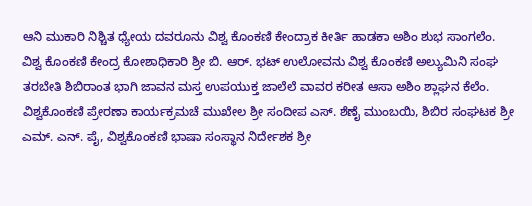ಆನಿ ಮುಕಾರಿ ನಿಶ್ಚಿತ ಧ್ಯೇಯ ದವರೂನು ವಿಶ್ವ ಕೊಂಕಣಿ ಕೇಂದ್ರಾಕ ಕೀರ್ತಿ ಹಾಡಕಾ ಅಶಿಂ ಶುಭ ಸಾಂಗಲೆಂ.
ವಿಶ್ವ ಕೊಂಕಣಿ ಕೇಂದ್ರ ಕೋಶಾಧಿಕಾರಿ ಶ್ರೀ ಬಿ. ಆರ್. ಭಟ್ ಉಲೋವನು ವಿಶ್ವ ಕೊಂಕಣಿ ಅಲ್ಯುಮಿನಿ ಸಂಘ ತರಬೇತಿ ಶಿಬಿರಾಂತ ಭಾಗಿ ಜಾವನ ಮಸ್ತ ಉಪಯುಕ್ತ ಜಾಲೆಲೆ ವಾವರ ಕರೀತ ಆಸಾ ಅಶಿಂ ಶ್ಲಾಘನ ಕೆಲೆಂ. ವಿಶ್ವಕೊಂಕಣಿ ಪ್ರೇರಣಾ ಕಾರ್ಯಕ್ರಮಚೆ ಮುಖೇಲ ಶ್ರೀ ಸಂದೀಪ ಎಸ್. ಶೆಣೈ ಮುಂಬಯಿ, ಶಿಬಿರ ಸಂಘಟಕ ಶ್ರೀ ಎಮ್. ಎನ್. ಪೈ, ವಿಶ್ವಕೊಂಕಣಿ ಭಾಷಾ ಸಂಸ್ಥಾನ ನಿರ್ದೇಶಕ ಶ್ರೀ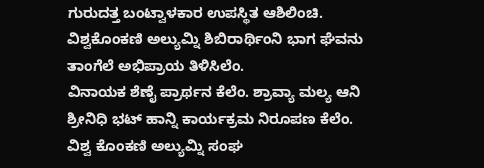ಗುರುದತ್ತ ಬಂಟ್ವಾಳಕಾರ ಉಪಸ್ಥಿತ ಆಶಿಲಿಂಚಿ. ವಿಶ್ವಕೊಂಕಣಿ ಅಲ್ಯುಮ್ನಿ ಶಿಬಿರಾರ್ಥಿಂನಿ ಭಾಗ ಘೆವನು ತಾಂಗೆಲೆ ಅಭಿಪ್ರಾಯ ತಿಳಿಸಿಲೆಂ.
ವಿನಾಯಕ ಶೆಣೈ ಪ್ರಾರ್ಥನ ಕೆಲೆಂ. ಶ್ರಾವ್ಯಾ ಮಲ್ಯ ಆನಿ ಶ್ರೀನಿಧಿ ಭಟ್ ಹಾನ್ನಿ ಕಾರ್ಯಕ್ರಮ ನಿರೂಪಣ ಕೆಲೆಂ. ವಿಶ್ವ ಕೊಂಕಣಿ ಅಲ್ಯುಮ್ನಿ ಸಂಘ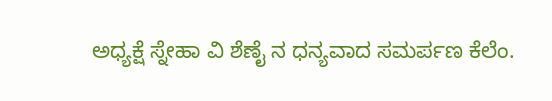ಅಧ್ಯಕ್ಷೆ ಸ್ನೇಹಾ ವಿ ಶೆಣೈ ನ ಧನ್ಯವಾದ ಸಮರ್ಪಣ ಕೆಲೆಂ.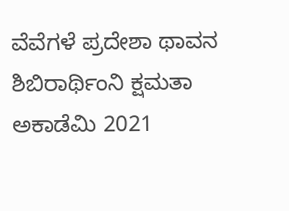ವೆವೆಗಳೆ ಪ್ರದೇಶಾ ಥಾವನ ಶಿಬಿರಾರ್ಥಿಂನಿ ಕ್ಷಮತಾ ಅಕಾಡೆಮಿ 2021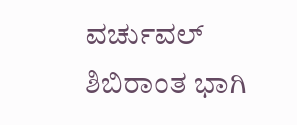ವರ್ಚುವಲ್ ಶಿಬಿರಾಂತ ಭಾಗಿ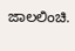ಜಾಲಲಿಂಚಿ.